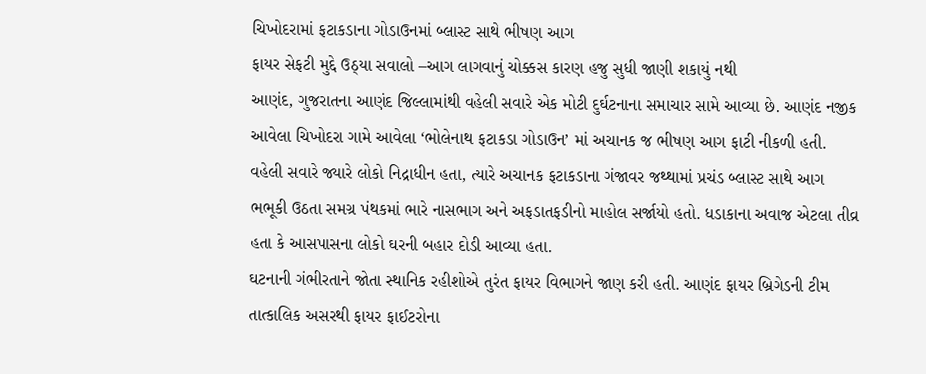ચિખોદરામાં ફટાકડાના ગોડાઉનમાં બ્લાસ્ટ સાથે ભીષણ આગ
ફાયર સેફટી મુદ્દે ઉઠ્યા સવાલો –આગ લાગવાનું ચોક્કસ કારણ હજુ સુધી જાણી શકાયું નથી
આણંદ, ગુજરાતના આણંદ જિલ્લામાંથી વહેલી સવારે એક મોટી દુર્ઘટનાના સમાચાર સામે આવ્યા છે. આણંદ નજીક આવેલા ચિખોદરા ગામે આવેલા ‘ભોલેનાથ ફટાકડા ગોડાઉન’ માં અચાનક જ ભીષણ આગ ફાટી નીકળી હતી.
વહેલી સવારે જ્યારે લોકો નિદ્રાધીન હતા, ત્યારે અચાનક ફટાકડાના ગંજાવર જથ્થામાં પ્રચંડ બ્લાસ્ટ સાથે આગ ભભૂકી ઉઠતા સમગ્ર પંથકમાં ભારે નાસભાગ અને અફડાતફડીનો માહોલ સર્જાયો હતો. ધડાકાના અવાજ એટલા તીવ્ર હતા કે આસપાસના લોકો ઘરની બહાર દોડી આવ્યા હતા.
ઘટનાની ગંભીરતાને જોતા સ્થાનિક રહીશોએ તુરંત ફાયર વિભાગને જાણ કરી હતી. આણંદ ફાયર બ્રિગેડની ટીમ તાત્કાલિક અસરથી ફાયર ફાઈટરોના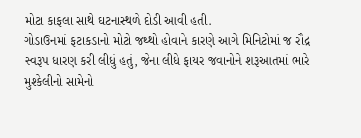મોટા કાફલા સાથે ઘટનાસ્થળે દોડી આવી હતી.
ગોડાઉનમાં ફટાકડાનો મોટો જથ્થો હોવાને કારણે આગે મિનિટોમાં જ રૌદ્ર સ્વરૂપ ધારણ કરી લીધું હતું, જેના લીધે ફાયર જવાનોને શરૂઆતમાં ભારે મુશ્કેલીનો સામેનો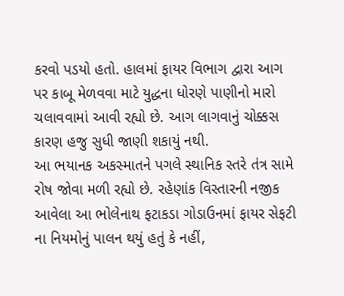કરવો પડયો હતો. હાલમાં ફાયર વિભાગ દ્વારા આગ પર કાબૂ મેળવવા માટે યુદ્ધના ધોરણે પાણીનો મારો ચલાવવામાં આવી રહ્યો છે. આગ લાગવાનું ચોક્કસ કારણ હજુ સુધી જાણી શકાયું નથી.
આ ભયાનક અકસ્માતને પગલે સ્થાનિક સ્તરે તંત્ર સામે રોષ જોવા મળી રહ્યો છે. રહેણાંક વિસ્તારની નજીક આવેલા આ ભોલેનાથ ફટાકડા ગોડાઉનમાં ફાયર સેફટી ના નિયમોનું પાલન થયું હતું કે નહીં,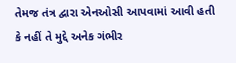તેમજ તંત્ર દ્વારા એનઓસી આપવામાં આવી હતી કે નહીં તે મુદ્દે અનેક ગંભીર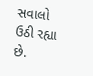સવાલો ઉઠી રહ્યા છે.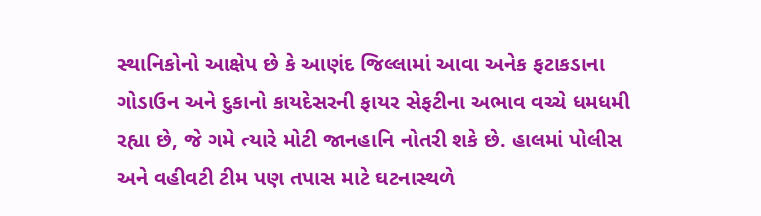સ્થાનિકોનો આક્ષેપ છે કે આણંદ જિલ્લામાં આવા અનેક ફટાકડાના ગોડાઉન અને દુકાનો કાયદેસરની ફાયર સેફટીના અભાવ વચ્ચે ધમધમી રહ્યા છે, જે ગમે ત્યારે મોટી જાનહાનિ નોતરી શકે છે. હાલમાં પોલીસ અને વહીવટી ટીમ પણ તપાસ માટે ઘટનાસ્થળે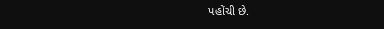પહોંચી છે.